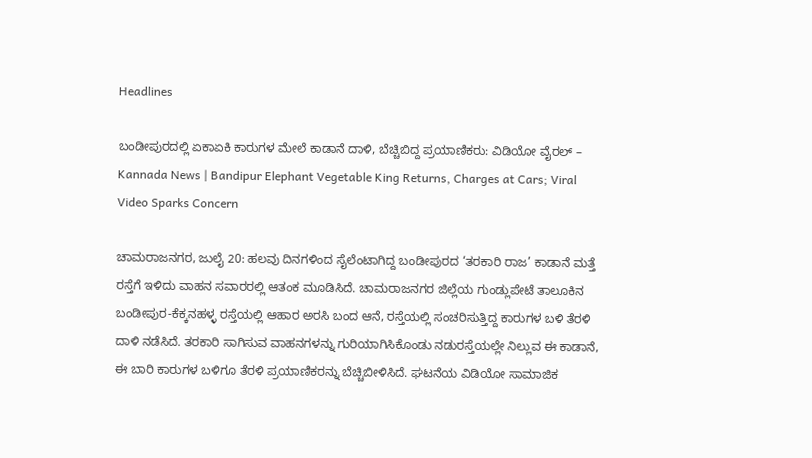Headlines

ಬಂಡೀಪುರದಲ್ಲಿ ಏಕಾಏಕಿ ಕಾರುಗಳ ಮೇಲೆ ಕಾಡಾನೆ ದಾಳಿ, ಬೆಚ್ಚಿಬಿದ್ದ ಪ್ರಯಾಣಿಕರು: ವಿಡಿಯೋ ವೈರಲ್ – Kannada News | Bandipur Elephant Vegetable King Returns, Charges at Cars; Viral Video Sparks Concern

ಚಾಮರಾಜನಗರ, ಜುಲೈ 20: ಹಲವು ದಿನಗಳಿಂದ ಸೈಲೆಂಟಾಗಿದ್ದ ಬಂಡೀಪುರದ ‘ತರಕಾರಿ ರಾಜ’ ಕಾಡಾನೆ ಮತ್ತೆ ರಸ್ತೆಗೆ ಇಳಿದು ವಾಹನ ಸವಾರರಲ್ಲಿ ಆತಂಕ ಮೂಡಿಸಿದೆ. ಚಾಮರಾಜನಗರ ಜಿಲ್ಲೆಯ ಗುಂಡ್ಲುಪೇಟೆ ತಾಲೂಕಿನ ಬಂಡೀಪುರ-ಕೆಕ್ಕನಹಳ್ಳ ರಸ್ತೆಯಲ್ಲಿ ಆಹಾರ ಅರಸಿ ಬಂದ ಆನೆ, ರಸ್ತೆಯಲ್ಲಿ ಸಂಚರಿಸುತ್ತಿದ್ದ ಕಾರುಗಳ ಬಳಿ ತೆರಳಿ ದಾಳಿ ನಡೆಸಿದೆ. ತರಕಾರಿ ಸಾಗಿಸುವ ವಾಹನಗಳನ್ನು ಗುರಿಯಾಗಿಸಿಕೊಂಡು ನಡುರಸ್ತೆಯಲ್ಲೇ ನಿಲ್ಲುವ ಈ ಕಾಡಾನೆ, ಈ ಬಾರಿ ಕಾರುಗಳ ಬಳಿಗೂ ತೆರಳಿ ಪ್ರಯಾಣಿಕರನ್ನು ಬೆಚ್ಚಿಬೀಳಿಸಿದೆ. ಘಟನೆಯ ವಿಡಿಯೋ ಸಾಮಾಜಿಕ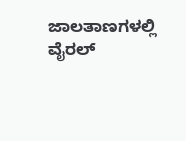ಜಾಲತಾಣಗಳಲ್ಲಿ ವೈರಲ್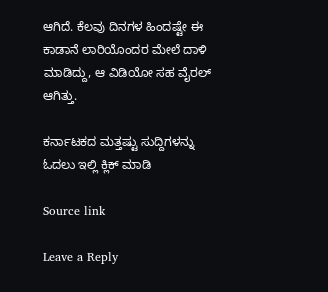ಆಗಿದೆ. ಕೆಲವು ದಿನಗಳ ಹಿಂದಷ್ಟೇ ಈ ಕಾಡಾನೆ ಲಾರಿಯೊಂದರ ಮೇಲೆ ದಾಳಿ ಮಾಡಿದ್ದು, ಆ ವಿಡಿಯೋ ಸಹ ವೈರಲ್ ಆಗಿತ್ತು.

ಕರ್ನಾಟಕದ ಮತ್ತಷ್ಟು ಸುದ್ದಿಗಳನ್ನು ಓದಲು ಇಲ್ಲಿ ಕ್ಲಿಕ್ ಮಾಡಿ

Source link

Leave a Reply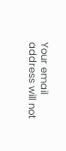Your email address will not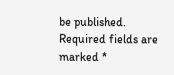be published. Required fields are marked *